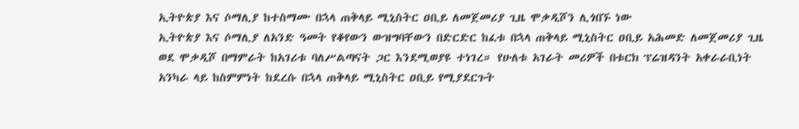ኢትዮጵያ እና ሶማሊያ ከተስማሙ በኋላ ጠቅላይ ሚኒስትር ዐቢይ ለመጀመሪያ ጊዜ ሞቃዲሾን ሊጎበኙ ነው
ኢትዮጵያ እና ሶማሊያ ለአንድ ዓመት የቆየውን ውዝግባቸውን በድርድር ከፈቱ በኋላ ጠቅላይ ሚኒስትር ዐቢይ አሕመድ ለመጀመሪያ ጊዜ ወደ ሞቃዲሾ በማምራት ከአገሪቱ ባለሥልጣናት ጋር እንደሚወያዩ ተነገረ። የሁለቱ አገራት መሪዎች በቱርክ ፕሬዝዳንት አቀራራቢነት አንካራ ላይ ከስምምነት ከደረሱ በኋላ ጠቅላይ ሚኒስትር ዐቢይ የሚያደርጉት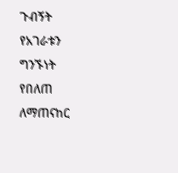ጉብኝት የአገራቱን ግንኙነት የበለጠ ለማጠናከር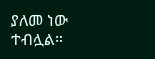ያለመ ነው ተብሏል።